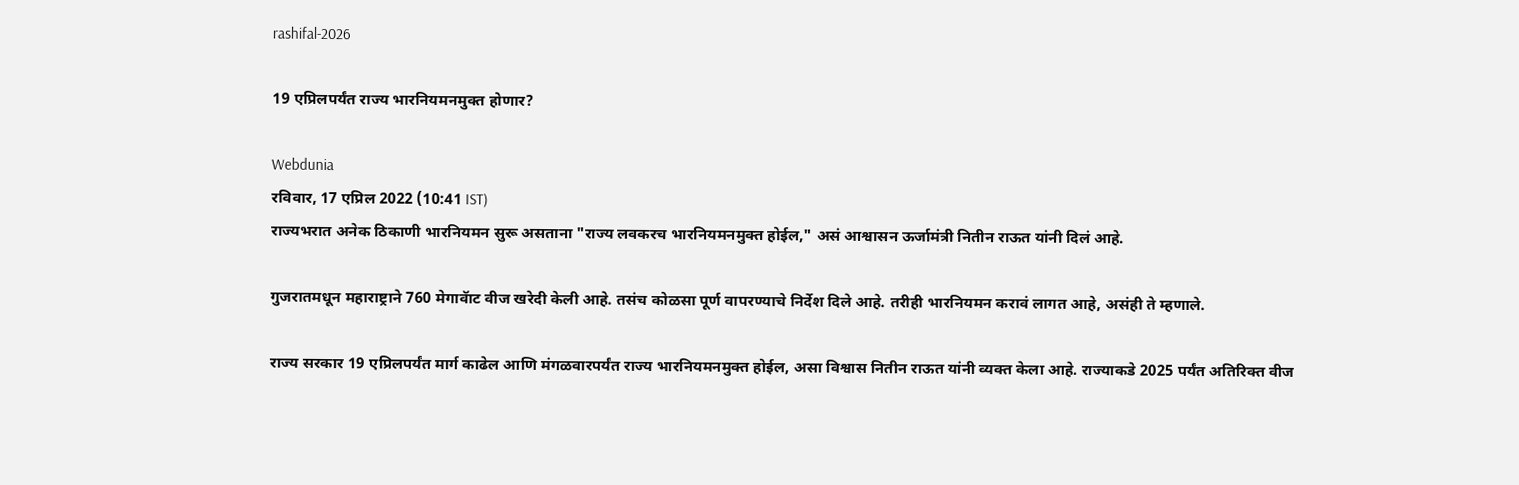rashifal-2026

19 एप्रिलपर्यंत राज्य भारनियमनमुक्त होणार?

Webdunia
रविवार, 17 एप्रिल 2022 (10:41 IST)
राज्यभरात अनेक ठिकाणी भारनियमन सुरू असताना "राज्य लवकरच भारनियमनमुक्त होईल," असं आश्वासन ऊर्जामंत्री नितीन राऊत यांनी दिलं आहे.

गुजरातमधून महाराष्ट्राने 760 मेगावॅाट वीज खरेदी केली आहे. तसंच कोळसा पूर्ण वापरण्याचे निर्देश दिले आहे. तरीही भारनियमन करावं लागत आहे, असंही ते म्हणाले.

राज्य सरकार 19 एप्रिलपर्यंत मार्ग काढेल आणि मंगळवारपर्यंत राज्य भारनियमनमुक्त होईल, असा विश्वास नितीन राऊत यांनी व्यक्त केला आहे. राज्याकडे 2025 पर्यंत अतिरिक्त वीज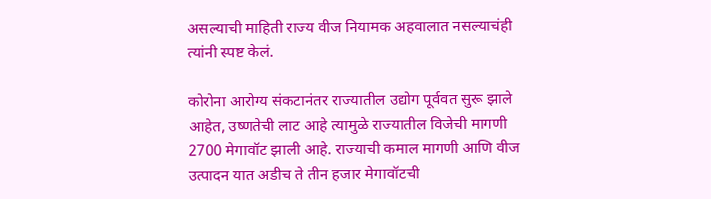असल्याची माहिती राज्य वीज नियामक अहवालात नसल्याचंही त्यांनी स्पष्ट केलं.

कोरोना आरोग्य संकटानंतर राज्यातील उद्योग पूर्ववत सुरू झाले आहेत, उष्णतेची लाट आहे त्यामुळे राज्यातील विजेची मागणी 2700 मेगावॉट झाली आहे. राज्याची कमाल मागणी आणि वीज उत्पादन यात अडीच ते तीन हजार मेगावॉटची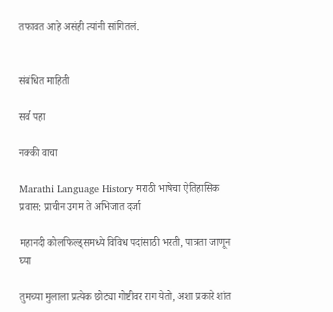तफावत आहे असंही त्यांनी सांगितलं.


संबंधित माहिती

सर्व पहा

नक्की वाचा

Marathi Language History मराठी भाषेचा ऐतिहासिक प्रवास: प्राचीन उगम ते अभिजात दर्जा

महानदी कोलफिल्ड्समध्ये विविध पदांसाठी भरती, पात्रता जाणून घ्या

तुमच्या मुलाला प्रत्येक छोट्या गोष्टीवर राग येतो, अशा प्रकारे शांत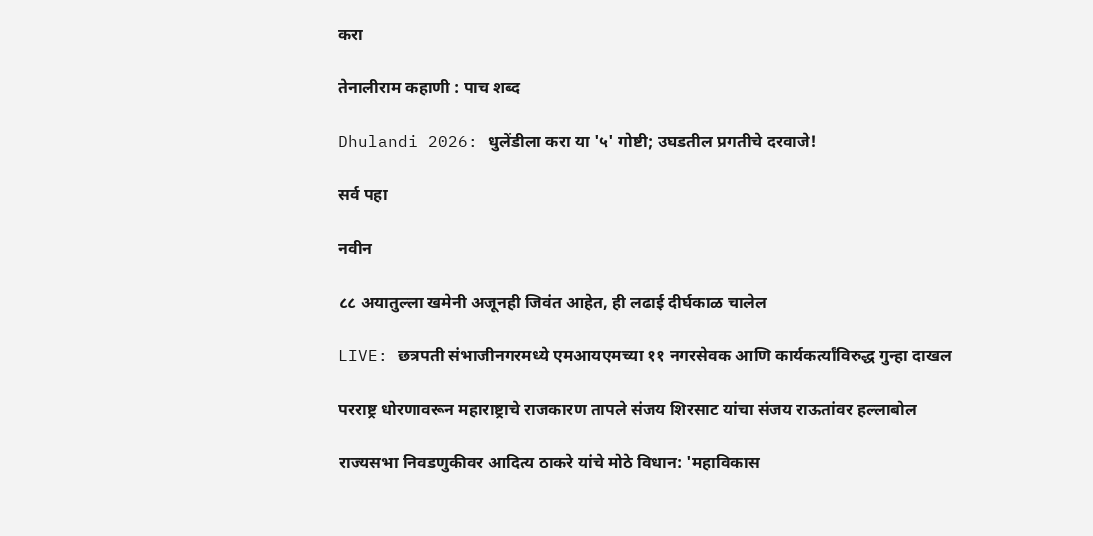करा

तेनालीराम कहाणी : पाच शब्द

Dhulandi 2026: धुलेंडीला करा या '५' गोष्टी; उघडतील प्रगतीचे दरवाजे!

सर्व पहा

नवीन

८८ अयातुल्ला खमेनी अजूनही जिवंत आहेत, ही लढाई दीर्घकाळ चालेल

LIVE: छत्रपती संभाजीनगरमध्ये एमआयएमच्या ११ नगरसेवक आणि कार्यकर्त्यांविरुद्ध गुन्हा दाखल

परराष्ट्र धोरणावरून महाराष्ट्राचे राजकारण तापले संजय शिरसाट यांचा संजय राऊतांवर हल्लाबोल

राज्यसभा निवडणुकीवर आदित्य ठाकरे यांचे मोठे विधान: 'महाविकास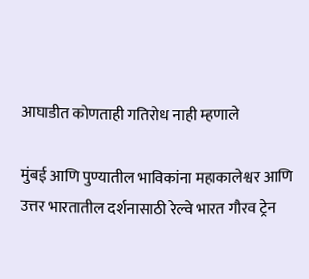आघाडीत कोणताही गतिरोध नाही म्हणाले

मुंबई आणि पुण्यातील भाविकांना महाकालेश्वर आणि उत्तर भारतातील दर्शनासाठी रेल्वे भारत गौरव ट्रेन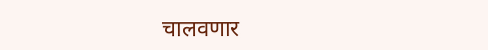चालवणार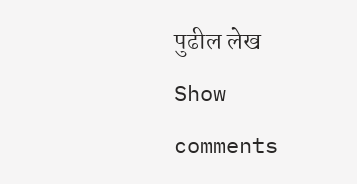पुढील लेख
Show comments